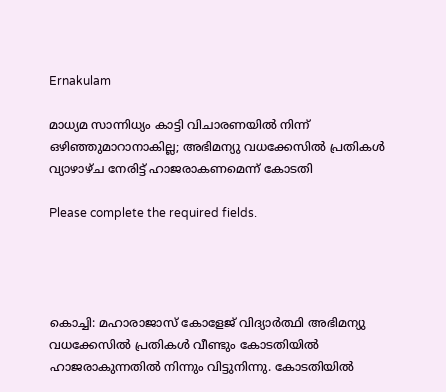Ernakulam

മാധ്യമ സാന്നിധ്യം കാട്ടി വിചാരണയിൽ നിന്ന് ഒഴിഞ്ഞുമാറാനാകില്ല; അഭിമന്യു വധക്കേസിൽ പ്രതികൾ വ്യാഴാഴ്ച നേരിട്ട് ഹാജരാകണമെന്ന് കോടതി

Please complete the required fields.




കൊച്ചി: മഹാരാജാസ് കോളേജ് വിദ്യാർത്ഥി അഭിമന്യു വധക്കേസിൽ പ്രതികൾ വീണ്ടും കോടതിയിൽ ഹാജരാകുന്നതിൽ നിന്നും വിട്ടുനിന്നു. കോടതിയിൽ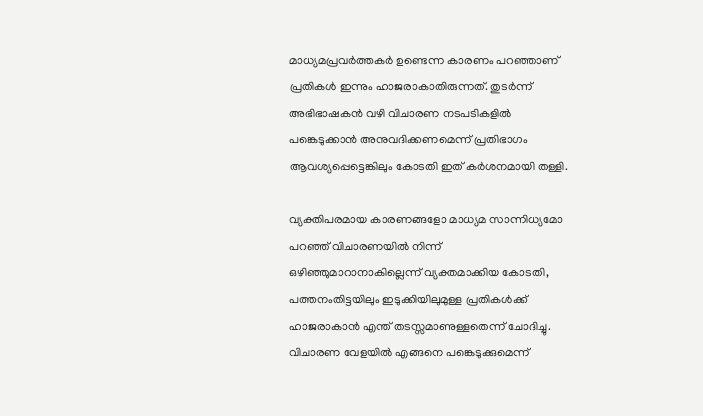മാധ്യമപ്രവർത്തകർ ഉണ്ടെന്ന കാരണം പറഞ്ഞാണ് പ്രതികൾ ഇന്നും ഹാജരാകാതിരുന്നത്. തുടർന്ന് അഭിഭാഷകൻ വഴി വിചാരണ നടപടികളിൽ പങ്കെടുക്കാൻ അനുവദിക്കണമെന്ന് പ്രതിഭാഗം ആവശ്യപ്പെട്ടെങ്കിലും കോടതി ഇത് കർശനമായി തള്ളി.

വ്യക്തിപരമായ കാരണങ്ങളോ മാധ്യമ സാന്നിധ്യമോ പറഞ്ഞ് വിചാരണയിൽ നിന്ന് ഒഴിഞ്ഞുമാറാനാകില്ലെന്ന് വ്യക്തമാക്കിയ കോടതി, പത്തനംതിട്ടയിലും ഇടുക്കിയിലുമുള്ള പ്രതികൾക്ക് ഹാജരാകാൻ എന്ത് തടസ്സമാണുള്ളതെന്ന് ചോദിച്ചു. വിചാരണ വേളയിൽ എങ്ങനെ പങ്കെടുക്കുമെന്ന്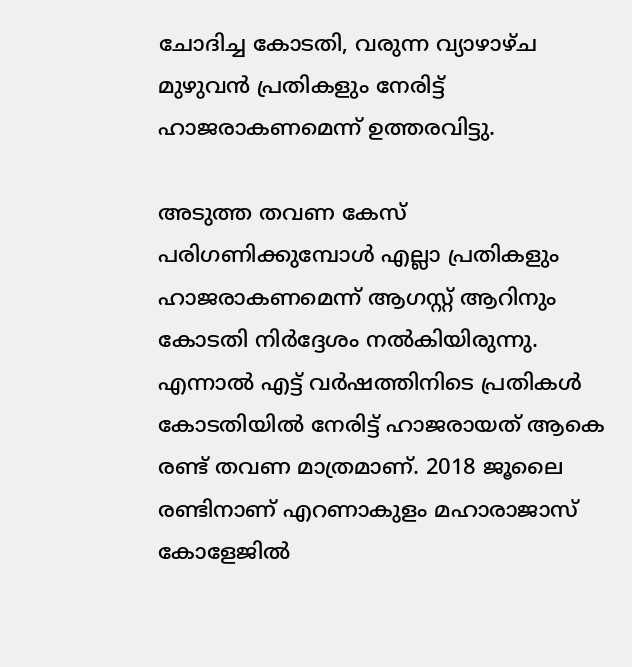ചോദിച്ച കോടതി, വരുന്ന വ്യാഴാഴ്ച മുഴുവൻ പ്രതികളും നേരിട്ട് ഹാജരാകണമെന്ന് ഉത്തരവിട്ടു.

അടുത്ത തവണ കേസ് പരിഗണിക്കുമ്പോൾ എല്ലാ പ്രതികളും ഹാജരാകണമെന്ന് ആഗസ്റ്റ് ആറിനും കോടതി നിർദ്ദേശം നൽകിയിരുന്നു. എന്നാൽ എട്ട് വർഷത്തിനിടെ പ്രതികൾ കോടതിയിൽ നേരിട്ട് ഹാജരായത് ആകെ രണ്ട് തവണ മാത്രമാണ്. 2018 ജൂലൈ രണ്ടിനാണ് എറണാകുളം മഹാരാജാസ് കോളേജിൽ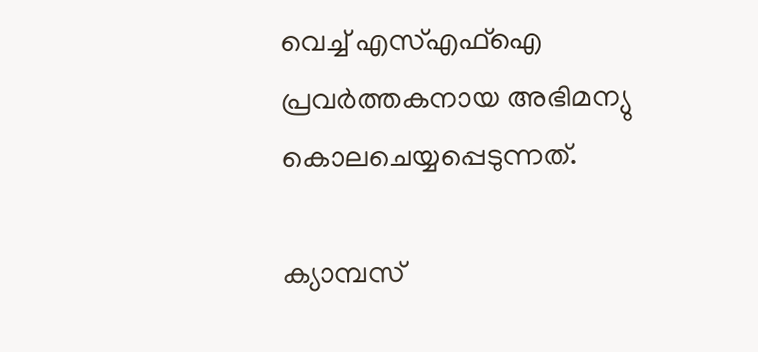വെച്ച് എസ്എഫ്ഐ പ്രവർത്തകനായ അഭിമന്യു കൊലചെയ്യപ്പെടുന്നത്.

ക്യാമ്പസ്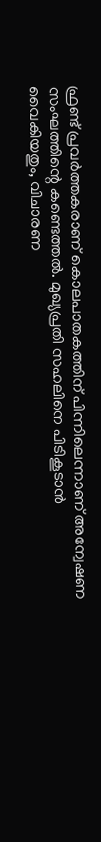ഫ്രണ്ട് പ്രവർത്തകരാണ് കൊലപാതകത്തിന് പിന്നിലെന്നാണ് അന്വേഷണ സംഘത്തിന്റെ കണ്ടെത്തൽ. മുഖ്യപ്രതി സഹലിനെ പിടികൂടാൻ വൈകിയതും, വിചാരണ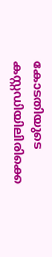കോടതിയുടെ കസ്റ്റഡിയിലിരിക്കെ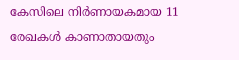കേസിലെ നിർണായകമായ 11 രേഖകൾ കാണാതായതും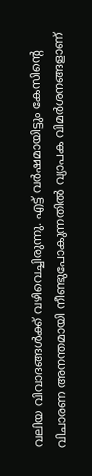വലിയ വിവാദങ്ങൾക്ക് വഴിവെച്ചിരുന്നു. എട്ട് വർഷമായിട്ടും കേസിന്റെ വിചാരണ അനന്തമായി നീണ്ടുപോകുന്നതിൽ വ്യാപക വിമർശനങ്ങളാണ്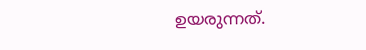ഉയരുന്നത്.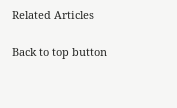Related Articles

Back to top button